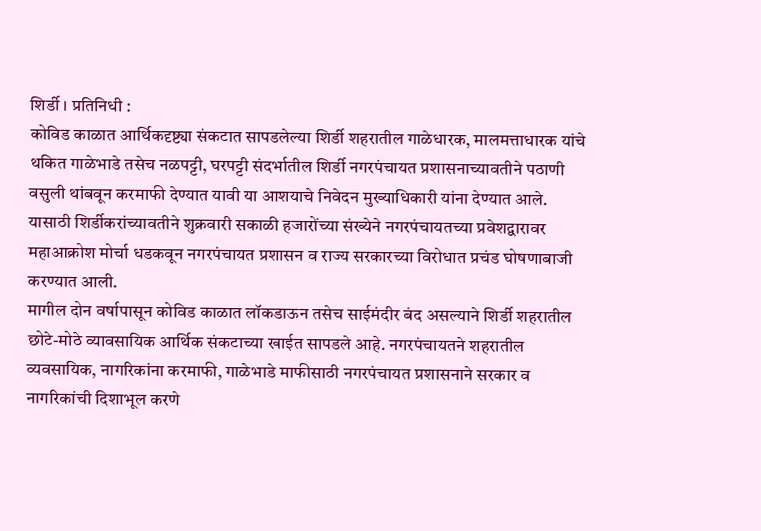शिर्डी । प्रतिनिधी :
कोविड काळात आर्थिकदृष्ट्या संकटात सापडलेल्या शिर्डी शहरातील गाळेधारक, मालमत्ताधारक यांचे थकित गाळेभाडे तसेच नळपट्टी, घरपट्टी संदर्भातील शिर्डी नगरपंचायत प्रशासनाच्यावतीने पठाणी वसुली थांबवून करमाफी देण्यात यावी या आशयाचे निवेदन मुख्याधिकारी यांना देण्यात आले. यासाठी शिर्डीकरांच्यावतीने शुक्रवारी सकाळी हजारोंच्या संख्येने नगरपंचायतच्या प्रवेशद्वारावर महाआक्रोश मोर्चा धडकवून नगरपंचायत प्रशासन व राज्य सरकारच्या विरोधात प्रचंड घोषणाबाजी करण्यात आली.
मागील दोन वर्षापासून कोविड काळात लॉकडाऊन तसेच साईमंदीर बंद असल्याने शिर्डी शहरातील छोटे-मोठे व्यावसायिक आर्थिक संकटाच्या खाईत सापडले आहे. नगरपंचायतने शहरातील व्यवसायिक, नागरिकांना करमाफी, गाळेभाडे माफीसाठी नगरपंचायत प्रशासनाने सरकार व नागरिकांची दिशाभूल करणे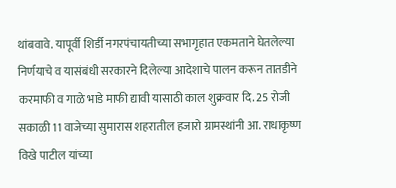थांबवावे. यापूर्वी शिर्डी नगरपंचायतीच्या सभागृहात एकमताने घेतलेल्या निर्णयाचे व यासंबंधी सरकारने दिलेल्या आदेशाचे पालन करून तातडीने करमाफी व गाळे भाडे माफी द्यावी यासाठी काल शुक्रवार दि. 25 रोजी सकाळी 11 वाजेच्या सुमारास शहरातील हजारो ग्रामस्थांनी आ. राधाकृष्ण विखे पाटील यांच्या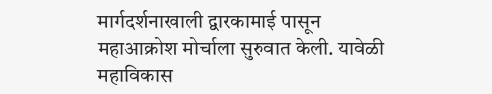मार्गदर्शनाखाली द्वारकामाई पासून महाआक्रोश मोर्चाला सुरुवात केली. यावेळी महाविकास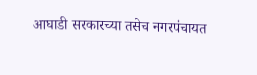आघाडी सरकारच्या तसेच नगरपंचायत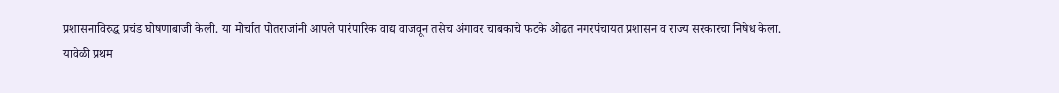प्रशासनाविरुद्ध प्रचंड घोषणाबाजी केली. या मोर्चात पोतराजांनी आपले पारंपारिक वाद्य वाजवून तसेच अंगावर चाबकाचे फटके ओढत नगरपंचायत प्रशासन व राज्य सरकारचा निषेध केला.
यावेळी प्रथम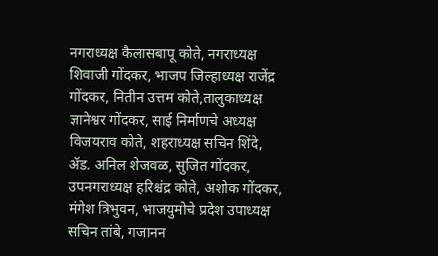नगराध्यक्ष कैलासबापू कोते, नगराध्यक्ष शिवाजी गोंदकर, भाजप जिल्हाध्यक्ष राजेंद्र गोंदकर, नितीन उत्तम कोते,तालुकाध्यक्ष ज्ञानेश्वर गोंदकर, साई निर्माणचे अध्यक्ष विजयराव कोते, शहराध्यक्ष सचिन शिंदे, ॲड. अनिल शेजवळ, सुजित गोंदकर, उपनगराध्यक्ष हरिश्चंद्र कोते, अशोक गोंदकर, मंगेश त्रिभुवन, भाजयुमोचे प्रदेश उपाध्यक्ष सचिन तांबे, गजानन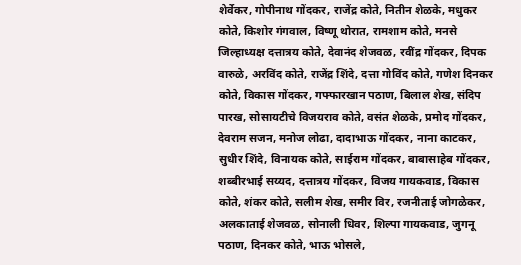शेर्वेकर, गोपीनाथ गोंदकर, राजेंद्र कोते, नितीन शेळके, मधुकर कोते, किशोर गंगवाल, विष्णू थोरात, रामशाम कोते, मनसे जिल्हाध्यक्ष दत्तात्रय कोते, देवानंद शेजवळ, रवींद्र गोंदकर, दिपक वारुळे, अरविंद कोते, राजेंद्र शिंदे, दत्ता गोविंद कोते, गणेश दिनकर कोते, विकास गोंदकर, गफ्फारखान पठाण, बिलाल शेख, संदिप पारख, सोसायटीचे विजयराव कोते, वसंत शेळके, प्रमोद गोंदकर, देवराम सजन, मनोज लोढा, दादाभाऊ गोंदकर, नाना काटकर, सुधीर शिंदे, विनायक कोते, साईराम गोंदकर, बाबासाहेब गोंदकर, शब्बीरभाई सय्यद, दत्तात्रय गोंदकर, विजय गायकवाड, विकास कोते, शंकर कोते, सलीम शेख, समीर विर, रजनीताई जोगळेकर, अलकाताई शेजवळ, सोनाली धिवर, शिल्पा गायकवाड, जुगनू पठाण, दिनकर कोते, भाऊ भोसले,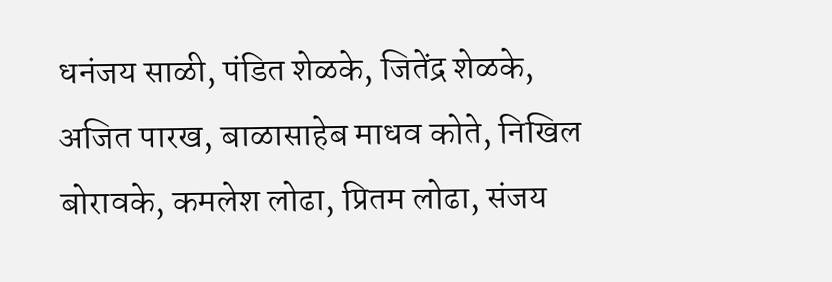धनंजय साळी, पंडित शेळके, जितेंद्र शेळके, अजित पारख, बाळासाहेब माधव कोते, निखिल बोरावके, कमलेश लोढा, प्रितम लोढा, संजय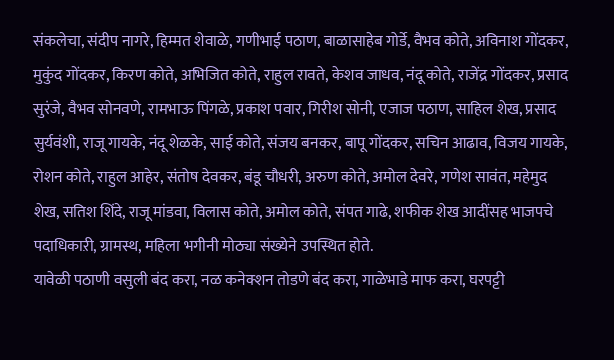संकलेचा, संदीप नागरे, हिम्मत शेवाळे, गणीभाई पठाण, बाळासाहेब गोर्डे, वैभव कोते, अविनाश गोंदकर, मुकुंद गोंदकर, किरण कोते, अभिजित कोते, राहुल रावते, केशव जाधव, नंदू कोते, राजेंद्र गोंदकर, प्रसाद सुरंजे, वैभव सोनवणे, रामभाऊ पिंगळे, प्रकाश पवार, गिरीश सोनी, एजाज पठाण, साहिल शेख, प्रसाद सुर्यवंशी, राजू गायके, नंदू शेळके, साई कोते, संजय बनकर, बापू गोंदकर, सचिन आढाव, विजय गायके, रोशन कोते, राहुल आहेर, संतोष देवकर, बंडू चौधरी, अरुण कोते, अमोल देवरे, गणेश सावंत, महेमुद शेख, सतिश शिंदे, राजू मांडवा, विलास कोते, अमोल कोते, संपत गाढे, शफीक शेख आदींसह भाजपचे पदाधिकाऱी, ग्रामस्थ, महिला भगीनी मोठ्या संख्येने उपस्थित होते.
यावेळी पठाणी वसुली बंद करा, नळ कनेक्शन तोडणे बंद करा, गाळेभाडे माफ करा, घरपट्टी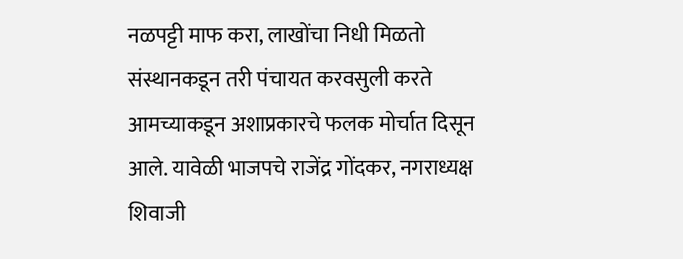नळपट्टी माफ करा, लाखोंचा निधी मिळतो संस्थानकडून तरी पंचायत करवसुली करते आमच्याकडून अशाप्रकारचे फलक मोर्चात दिसून आले. यावेळी भाजपचे राजेंद्र गोंदकर, नगराध्यक्ष शिवाजी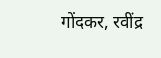गोंदकर, रवींद्र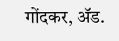गोंदकर, ॲड.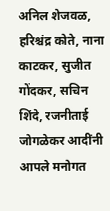अनिल शेजवळ, हरिश्चंद्र कोते, नाना काटकर, सुजीत गोंदकर, सचिन शिंदे, रजनीताई जोगळेकर आदींनी आपले मनोगत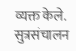व्यक्त केले. सुत्रसंचालन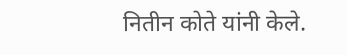नितीन कोते यांनी केले.